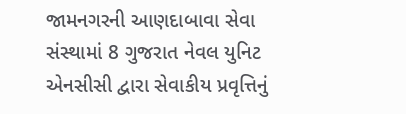જામનગરની આણદાબાવા સેવા સંસ્થામાં 8 ગુજરાત નેવલ યુનિટ એનસીસી દ્વારા સેવાકીય પ્રવૃત્તિનું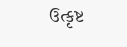ઉત્કૃષ્ટ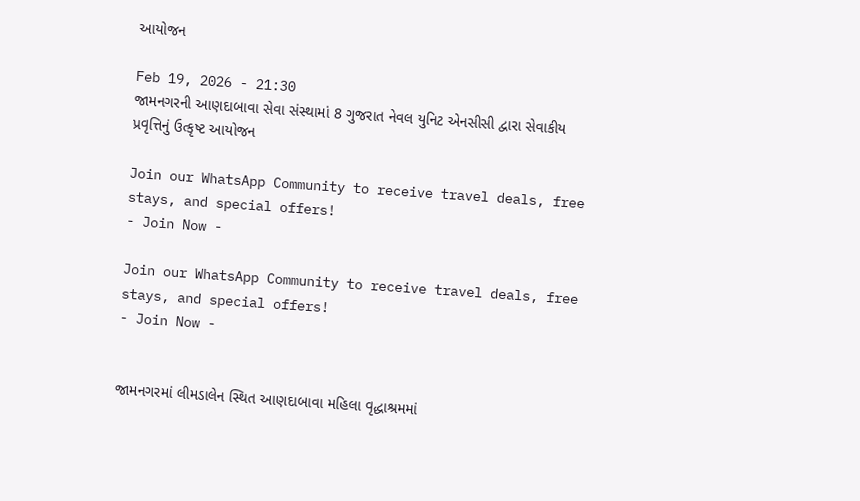આયોજન

Feb 19, 2026 - 21:30
જામનગરની આણદાબાવા સેવા સંસ્થામાં 8 ગુજરાત નેવલ યુનિટ એનસીસી દ્વારા સેવાકીય પ્રવૃત્તિનું ઉત્કૃષ્ટ આયોજન

Join our WhatsApp Community to receive travel deals, free stays, and special offers!
- Join Now -

Join our WhatsApp Community to receive travel deals, free stays, and special offers!
- Join Now -


જામનગરમાં લીમડાલેન સ્થિત આણદાબાવા મહિલા વૃદ્ધાશ્રમમાં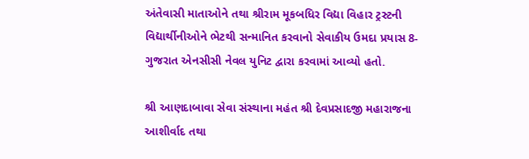અંતેવાસી માતાઓને તથા શ્રીરામ મૂકબધિર વિદ્યા વિહાર ટ્રસ્ટની વિદ્યાર્થીનીઓને ભેટથી સન્માનિત કરવાનો સેવાકીય ઉમદા પ્રયાસ 8- ગુજરાત એનસીસી નેવલ યુનિટ દ્વારા કરવામાં આવ્યો હતો.

શ્રી આણદાબાવા સેવા સંસ્થાના મહંત શ્રી દેવપ્રસાદજી મહારાજના આશીર્વાદ તથા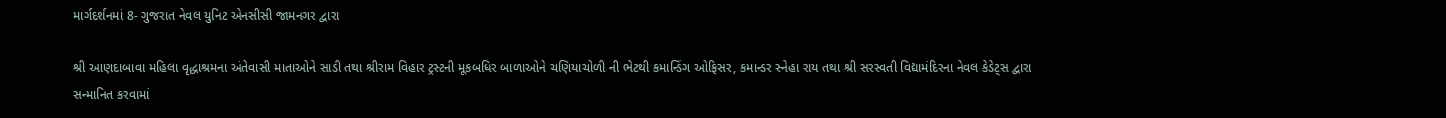માર્ગદર્શનમાં 8- ગુજરાત નેવલ યુનિટ એનસીસી જામનગર દ્વારા

શ્રી આણદાબાવા મહિલા વૃદ્ધાશ્રમના અંતેવાસી માતાઓને સાડી તથા શ્રીરામ વિહાર ટ્રસ્ટની મૂકબધિર બાળાઓને ચણિયાચોળી ની ભેટથી કમાન્ડિંગ ઓફિસર, કમાન્ડર સ્નેહા રાય તથા શ્રી સરસ્વતી વિદ્યામંદિરના નેવલ કેડેટ્સ દ્વારા સન્માનિત કરવામાં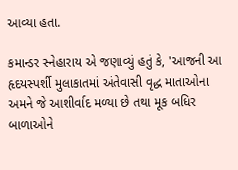આવ્યા હતા.

કમાન્ડર સ્નેહારાય એ જણાવ્યું હતું કે, 'આજની આ હૃદયસ્પર્શી મુલાકાતમાં અંતેવાસી વૃદ્ધ માતાઓના અમને જે આશીર્વાદ મળ્યા છે તથા મૂક બધિર બાળાઓને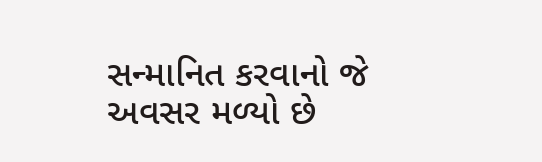સન્માનિત કરવાનો જે અવસર મળ્યો છે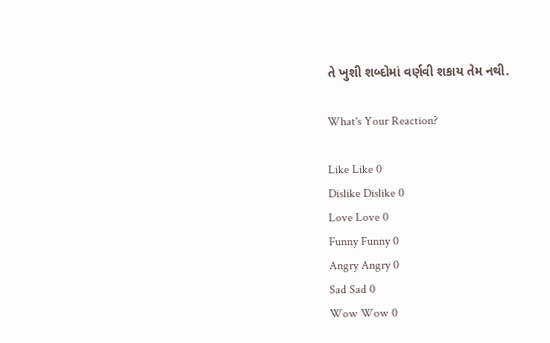તે ખુશી શબ્દોમાં વર્ણવી શકાય તેમ નથી.

What's Your Reaction?

Like Like 0
Dislike Dislike 0
Love Love 0
Funny Funny 0
Angry Angry 0
Sad Sad 0
Wow Wow 0